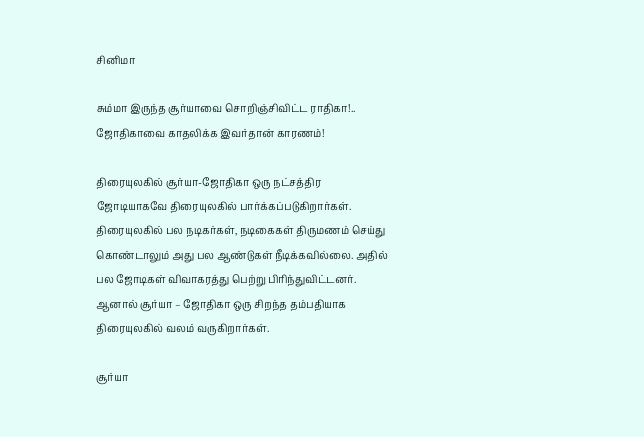சினிமா

சும்மா இருந்த சூர்யாவை சொறிஞ்சிவிட்ட ராதிகா!.. ஜோதிகாவை காதலிக்க இவர்தான் காரணம்!

திரையுலகில் சூர்யா-ஜோதிகா ஒரு நட்சத்திர ஜோடியாகவே திரையுலகில் பார்க்கப்படுகிறார்கள்.
திரையுலகில் பல நடிகர்கள், நடிகைகள் திருமணம் செய்து கொண்டாலும் அது பல ஆண்டுகள் நீடிக்கவில்லை. அதில் பல ஜோடிகள் விவாகரத்து பெற்று பிரிந்துவிட்டனர். ஆனால் சூர்யா – ஜோதிகா ஒரு சிறந்த தம்பதியாக திரையுலகில் வலம் வருகிறார்கள்.

சூர்யா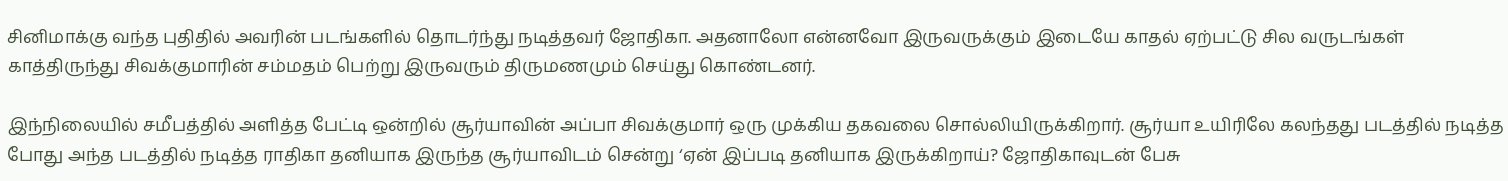சினிமாக்கு வந்த புதிதில் அவரின் படங்களில் தொடர்ந்து நடித்தவர் ஜோதிகா. அதனாலோ என்னவோ இருவருக்கும் இடையே காதல் ஏற்பட்டு சில வருடங்கள் காத்திருந்து சிவக்குமாரின் சம்மதம் பெற்று இருவரும் திருமணமும் செய்து கொண்டனர்.

இந்நிலையில் சமீபத்தில் அளித்த பேட்டி ஒன்றில் சூர்யாவின் அப்பா சிவக்குமார் ஒரு முக்கிய தகவலை சொல்லியிருக்கிறார். சூர்யா உயிரிலே கலந்தது படத்தில் நடித்த போது அந்த படத்தில் நடித்த ராதிகா தனியாக இருந்த சூர்யாவிடம் சென்று ‘ஏன் இப்படி தனியாக இருக்கிறாய்? ஜோதிகாவுடன் பேசு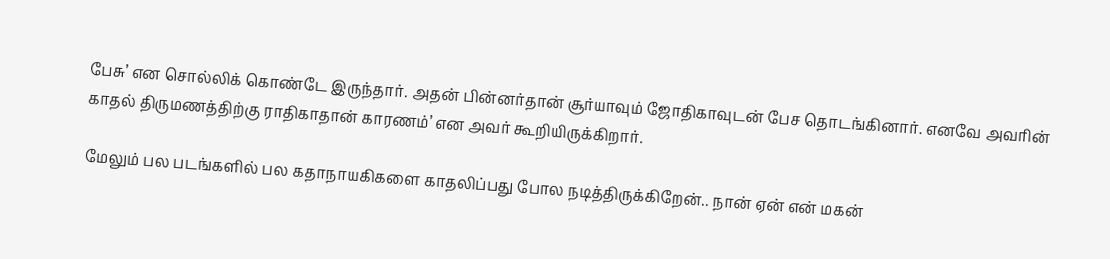பேசு’ என சொல்லிக் கொண்டே இருந்தார். அதன் பின்னர்தான் சூர்யாவும் ஜோதிகாவுடன் பேச தொடங்கினார். எனவே அவரின் காதல் திருமணத்திற்கு ராதிகாதான் காரணம்’ என அவர் கூறியிருக்கிறார்.

மேலும் பல படங்களில் பல கதாநாயகிகளை காதலிப்பது போல நடித்திருக்கிறேன்.. நான் ஏன் என் மகன்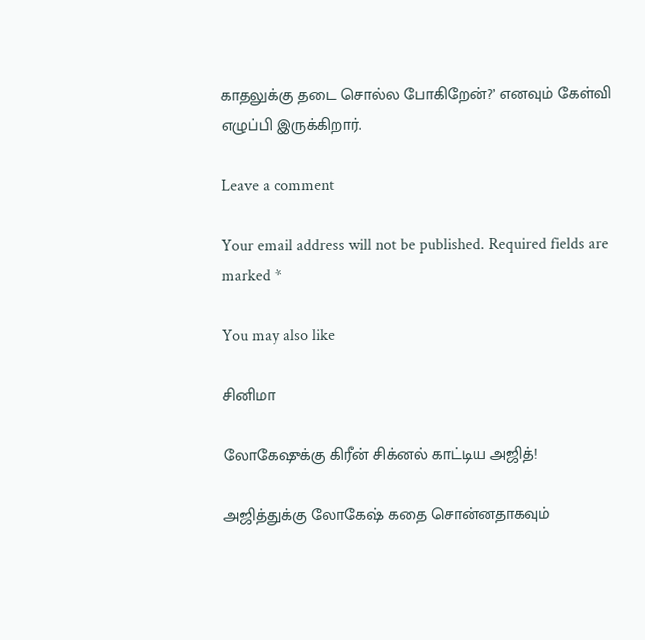காதலுக்கு தடை சொல்ல போகிறேன்?’ எனவும் கேள்வி எழுப்பி இருக்கிறார்.

Leave a comment

Your email address will not be published. Required fields are marked *

You may also like

சினிமா

லோகேஷுக்கு கிரீன் சிக்னல் காட்டிய அஜித்!

அஜித்துக்கு லோகேஷ் கதை சொன்னதாகவும்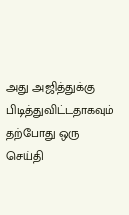அது அஜித்துக்கு பிடித்துவிட்டதாகவும் தற்போது ஒரு செய்தி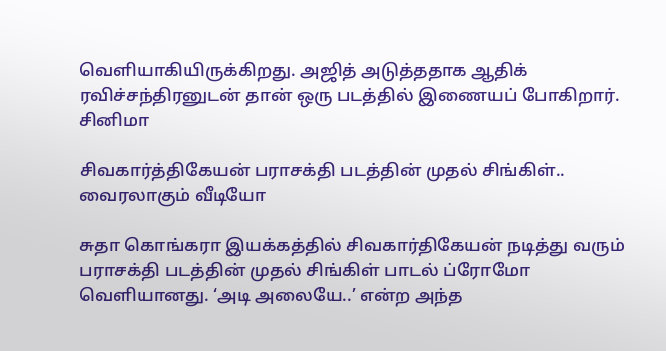வெளியாகியிருக்கிறது. அஜித் அடுத்ததாக ஆதிக் ரவிச்சந்திரனுடன் தான் ஒரு படத்தில் இணையப் போகிறார்.
சினிமா

சிவகார்த்திகேயன் பராசக்தி படத்தின் முதல் சிங்கிள்.. வைரலாகும் வீடியோ

சுதா கொங்கரா இயக்கத்தில் சிவகார்திகேயன் நடித்து வரும் பராசக்தி படத்தின் முதல் சிங்கிள் பாடல் ப்ரோமோ வெளியானது. ‘அடி அலையே..’ என்ற அந்த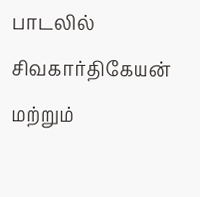பாடலில் சிவகார்திகேயன் மற்றும்